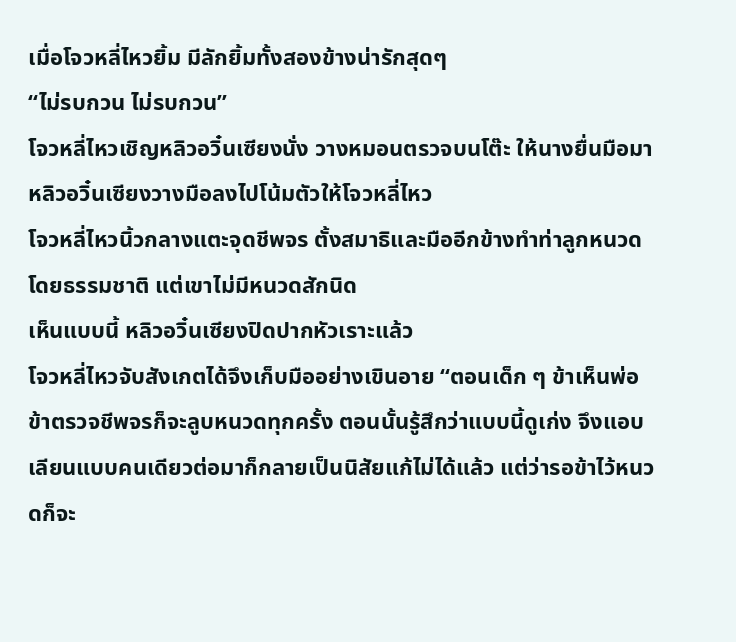เมื่อโจวหลี่ไหวยิ้ม มีลักยิ้มทั้งสองข้างน่ารักสุดๆ
“ไม่รบกวน ไม่รบกวน”
โจวหลี่ไหวเชิญหลิวอวิ๋นเซียงนั่ง วางหมอนตรวจบนโต๊ะ ให้นางยื่นมือมา หลิวอวิ๋นเซียงวางมือลงไปโน้มตัวให้โจวหลี่ไหว
โจวหลี่ไหวนิ้วกลางแตะจุดชีพจร ตั้งสมาธิและมืออีกข้างทำท่าลูกหนวดโดยธรรมชาติ แต่เขาไม่มีหนวดสักนิด
เห็นแบบนี้ หลิวอวิ๋นเซียงปิดปากหัวเราะแล้ว
โจวหลี่ไหวจับสังเกตได้จึงเก็บมืออย่างเขินอาย “ตอนเด็ก ๆ ข้าเห็นพ่อข้าตรวจชีพจรก็จะลูบหนวดทุกครั้ง ตอนนั้นรู้สึกว่าแบบนี้ดูเก่ง จึงแอบเลียนแบบคนเดียวต่อมาก็กลายเป็นนิสัยแก้ไม่ได้แล้ว แต่ว่ารอข้าไว้หนวดก็จะ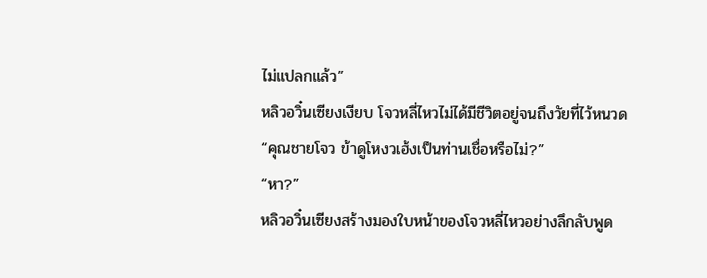ไม่แปลกแล้ว”
หลิวอวิ๋นเซียงเงียบ โจวหลี่ไหวไม่ได้มีชีวิตอยู่จนถึงวัยที่ไว้หนวด
“คุณชายโจว ข้าดูโหงวเฮ้งเป็นท่านเชื่อหรือไม่?”
“หา?”
หลิวอวิ๋นเซียงสร้างมองใบหน้าของโจวหลี่ไหวอย่างลึกลับพูด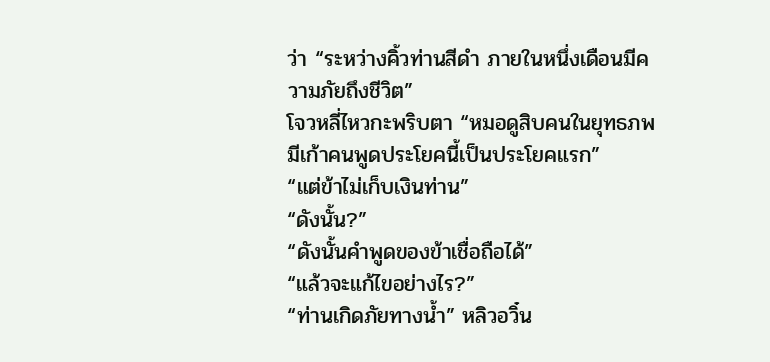ว่า “ระหว่างคิ้วท่านสีดำ ภายในหนึ่งเดือนมีความภัยถึงชีวิต”
โจวหลี่ไหวกะพริบตา “หมอดูสิบคนในยุทธภพ มีเก้าคนพูดประโยคนี้เป็นประโยคแรก”
“แต่ข้าไม่เก็บเงินท่าน”
“ดังนั้น?”
“ดังนั้นคำพูดของข้าเชื่อถือได้”
“แล้วจะแก้ไขอย่างไร?”
“ท่านเกิดภัยทางน้ำ” หลิวอวิ๋น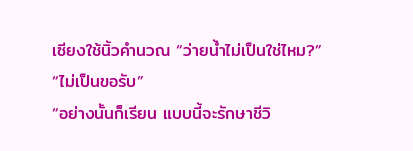เซียงใช้นิ้วคำนวณ “ว่ายน้ำไม่เป็นใช่ไหม?”
“ไม่เป็นขอรับ”
“อย่างนั้นก็เรียน แบบนี้จะรักษาชีวิ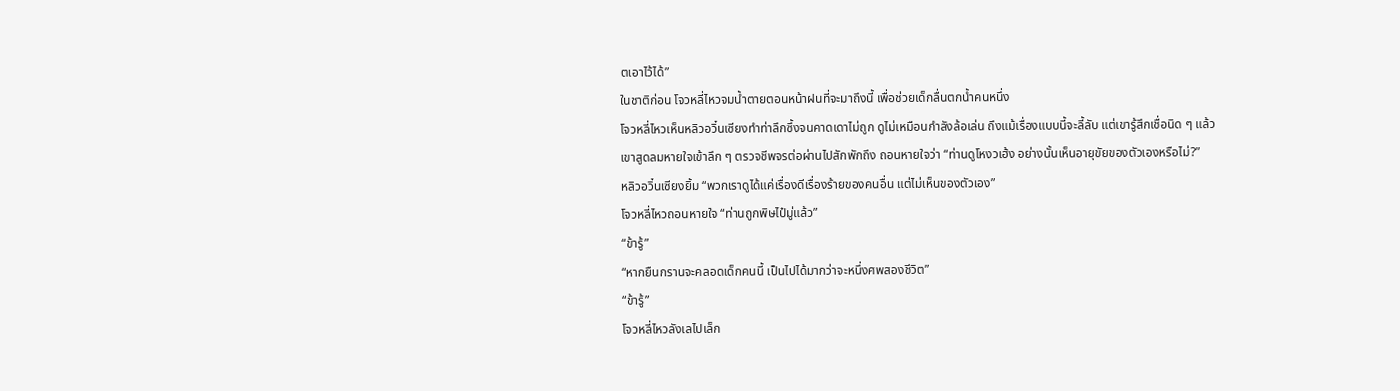ตเอาไว้ได้”
ในชาติก่อน โจวหลี่ไหวจมน้ำตายตอนหน้าฝนที่จะมาถึงนี้ เพื่อช่วยเด็กลื่นตกน้ำคนหนึ่ง
โจวหลี่ไหวเห็นหลิวอวิ๋นเซียงทำท่าลึกซึ้งจนคาดเดาไม่ถูก ดูไม่เหมือนกำลังล้อเล่น ถึงแม้เรื่องแบบนี้จะลี้ลับ แต่เขารู้สึกเชื่อนิด ๆ แล้ว
เขาสูดลมหายใจเข้าลึก ๆ ตรวจชีพจรต่อผ่านไปสักพักถึง ถอนหายใจว่า “ท่านดูโหงวเฮ้ง อย่างนั้นเห็นอายุขัยของตัวเองหรือไม่?”
หลิวอวิ๋นเซียงยิ้ม “พวกเราดูได้แค่เรื่องดีเรื่องร้ายของคนอื่น แต่ไม่เห็นของตัวเอง”
โจวหลี่ไหวถอนหายใจ “ท่านถูกพิษไป๋มู่แล้ว”
“ข้ารู้”
“หากยืนกรานจะคลอดเด็กคนนี้ เป็นไปได้มากว่าจะหนึ่งศพสองชีวิต”
“ข้ารู้”
โจวหลี่ไหวลังเลไปเล็ก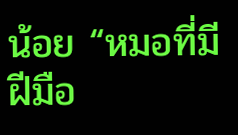น้อย “หมอที่มีฝีมือ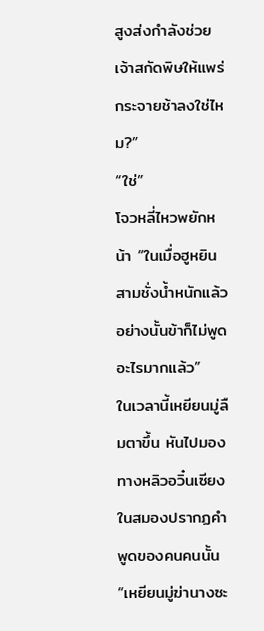สูงส่งกำลังช่วยเจ้าสกัดพิษให้แพร่กระจายช้าลงใช่ไหม?”
“ใช่”
โจวหลี่ไหวพยักหน้า “ในเมื่อฮูหยินสามชั่งน้ำหนักแล้ว อย่างนั้นข้าก็ไม่พูดอะไรมากแล้ว”
ในเวลานี้เหยียนมู่ลืมตาขึ้น หันไปมองทางหลิวอวิ๋นเซียง ในสมองปรากฏคำพูดของคนคนนั้น
“เหยียนมู่ฆ่านางซะ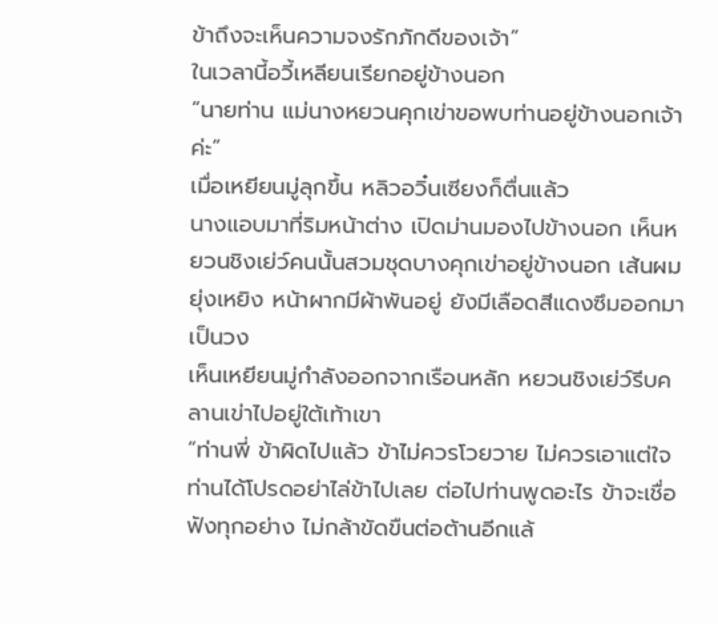ข้าถึงจะเห็นความจงรักภักดีของเจ้า”
ในเวลานี้อวี้เหลียนเรียกอยู่ข้างนอก
“นายท่าน แม่นางหยวนคุกเข่าขอพบท่านอยู่ข้างนอกเจ้าค่ะ”
เมื่อเหยียนมู่ลุกขึ้น หลิวอวิ๋นเซียงก็ตื่นแล้ว
นางแอบมาที่ริมหน้าต่าง เปิดม่านมองไปข้างนอก เห็นหยวนชิงเย่ว์คนนั้นสวมชุดบางคุกเข่าอยู่ข้างนอก เส้นผมยุ่งเหยิง หน้าผากมีผ้าพันอยู่ ยังมีเลือดสีแดงซึมออกมาเป็นวง
เห็นเหยียนมู่กำลังออกจากเรือนหลัก หยวนชิงเย่ว์รีบคลานเข่าไปอยู่ใต้เท้าเขา
“ท่านพี่ ข้าผิดไปแล้ว ข้าไม่ควรโวยวาย ไม่ควรเอาแต่ใจ ท่านได้โปรดอย่าไล่ข้าไปเลย ต่อไปท่านพูดอะไร ข้าจะเชื่อฟังทุกอย่าง ไม่กล้าขัดขืนต่อต้านอีกแล้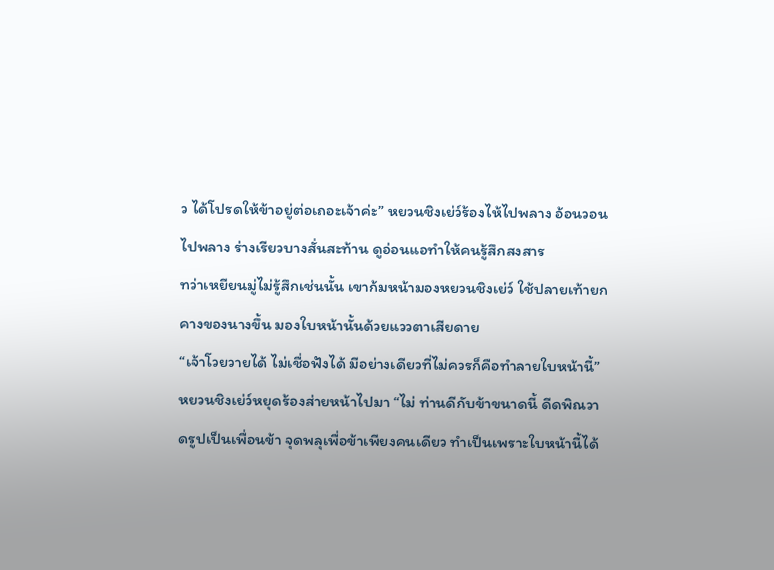ว ได้โปรดให้ข้าอยู่ต่อเถอะเจ้าค่ะ” หยวนชิงเย่ว์ร้องไห้ไปพลาง อ้อนวอนไปพลาง ร่างเรียวบางสั่นสะท้าน ดูอ่อนแอทำให้คนรู้สึกสงสาร
ทว่าเหยียนมู่ไม่รู้สึกเช่นนั้น เขาก้มหน้ามองหยวนชิงเย่ว์ ใช้ปลายเท้ายกคางของนางขึ้น มองใบหน้านั้นด้วยแววตาเสียดาย
“เจ้าโวยวายได้ ไม่เชื่อฟังได้ มีอย่างเดียวที่ไม่ควรก็คือทำลายใบหน้านี้”
หยวนชิงเย่ว์หยุดร้องส่ายหน้าไปมา “ไม่ ท่านดีกับข้าขนาดนี้ ดีดพิณวาดรูปเป็นเพื่อนข้า จุดพลุเพื่อข้าเพียงคนเดียว ทำเป็นเพราะใบหน้านี้ได้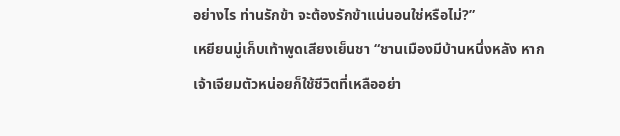อย่างไร ท่านรักข้า จะต้องรักข้าแน่นอนใช่หรือไม่?”
เหยียนมู่เก็บเท้าพูดเสียงเย็นชา “ชานเมืองมีบ้านหนึ่งหลัง หากเจ้าเจียมตัวหน่อยก็ใช้ชีวิตที่เหลืออย่า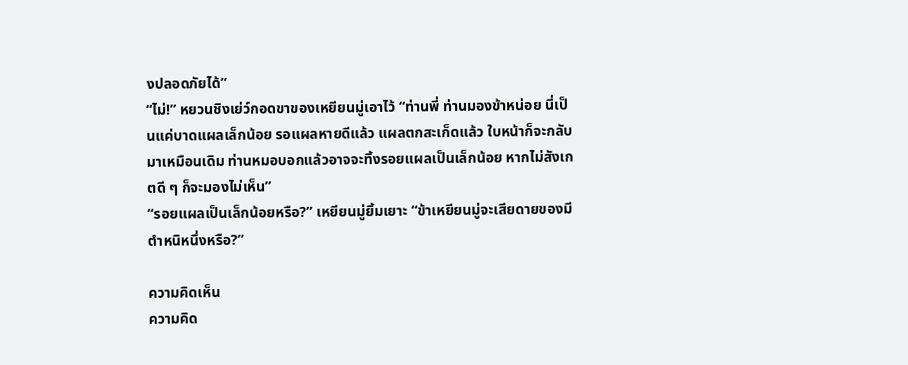งปลอดภัยได้”
“ไม่!” หยวนชิงเย่ว์กอดขาของเหยียนมู่เอาไว้ “ท่านพี่ ท่านมองข้าหน่อย นี่เป็นแค่บาดแผลเล็กน้อย รอแผลหายดีแล้ว แผลตกสะเก็ดแล้ว ใบหน้าก็จะกลับมาเหมือนเดิม ท่านหมอบอกแล้วอาจจะทิ้งรอยแผลเป็นเล็กน้อย หากไม่สังเกตดี ๆ ก็จะมองไม่เห็น”
“รอยแผลเป็นเล็กน้อยหรือ?” เหยียนมู่ยิ้มเยาะ “ข้าเหยียนมู่จะเสียดายของมีตำหนิหนึ่งหรือ?”

ความคิดเห็น
ความคิด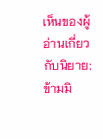เห็นของผู้อ่านเกี่ยวกับนิยาย: ข้ามมิ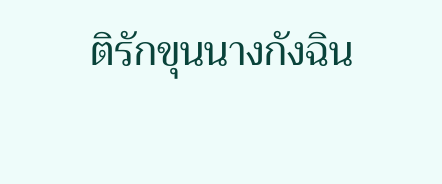ติรักขุนนางกังฉิน